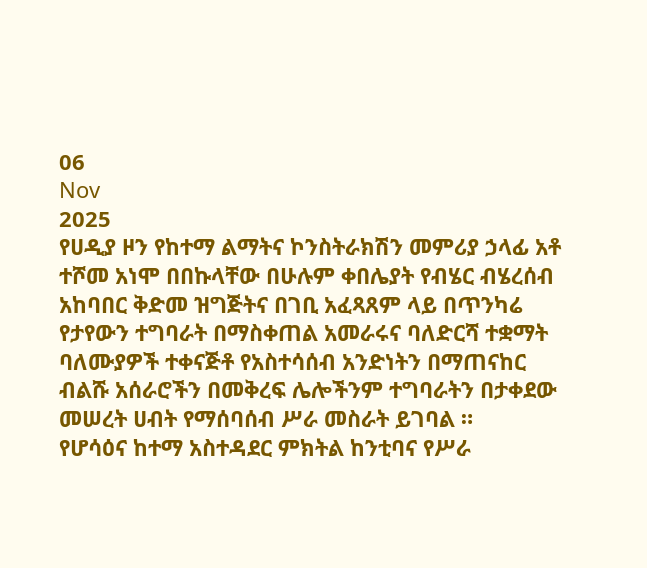06
Nov
2025
የሀዲያ ዞን የከተማ ልማትና ኮንስትራክሽን መምሪያ ኃላፊ አቶ ተሾመ አነሞ በበኩላቸው በሁሉም ቀበሌያት የብሄር ብሄረሰብ አከባበር ቅድመ ዝግጅትና በገቢ አፈጻጸም ላይ በጥንካሬ የታየውን ተግባራት በማስቀጠል አመራሩና ባለድርሻ ተቋማት ባለሙያዎች ተቀናጅቶ የአስተሳሰብ አንድነትን በማጠናከር ብልሹ አሰራሮችን በመቅረፍ ሌሎችንም ተግባራትን በታቀደው መሠረት ሀብት የማሰባሰብ ሥራ መስራት ይገባል ።
የሆሳዕና ከተማ አስተዳደር ምክትል ከንቲባና የሥራ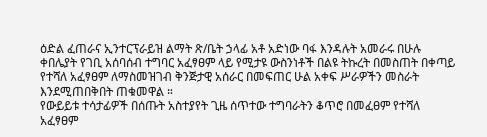ዕድል ፈጠራና ኢንተርፕራይዝ ልማት ጽ/ቤት ኃላፊ አቶ አድነው ባፋ እንዳሉት አመራሩ በሁሉ ቀበሌያት የገቢ አሰባሰብ ተግባር አፈፃፀም ላይ የሚታዩ ውስንነቶች በልዩ ትኩረት በመስጠት በቀጣይ የተሻለ አፈፃፀም ለማስመዝገብ ቅንጅታዊ አሰራር በመፍጠር ሁል አቀፍ ሥራዎችን መስራት እንደሚጠበቅበት ጠቁመዋል ።
የውይይቱ ተሳታፊዎች በሰጡት አስተያየት ጊዜ ሰጥተው ተግባራትን ቆጥሮ በመፈፀም የተሻለ አፈፃፀም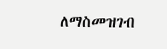ለማስመዝገብ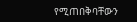የሚጠበቅባቸውን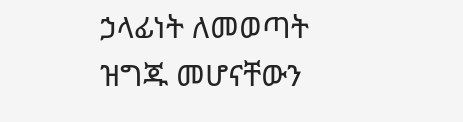ኃላፊነት ለመወጣት ዝግጁ መሆናቸውን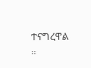ተናግረዋል ።